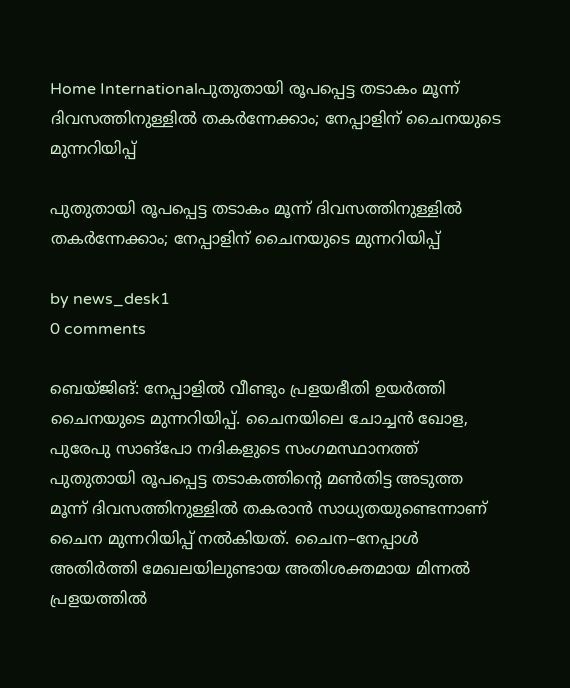Home Internationalപുതുതായി രൂപപ്പെട്ട തടാകം മൂന്ന് ദിവസത്തിനുള്ളിൽ തകർന്നേക്കാം; നേപ്പാളിന് ചൈനയുടെ മുന്നറിയിപ്പ്

പുതുതായി രൂപപ്പെട്ട തടാകം മൂന്ന് ദിവസത്തിനുള്ളിൽ തകർന്നേക്കാം; നേപ്പാളിന് ചൈനയുടെ മുന്നറിയിപ്പ്

by news_desk1
0 comments

ബെയ്ജിങ്: നേപ്പാളിൽ വീണ്ടും പ്രളയഭീതി ഉയർത്തി ചൈനയുടെ മുന്നറിയിപ്പ്. ചൈനയിലെ ചോച്ചൻ ഖോള, പുരേപു സാങ്‌പോ നദികളുടെ സംഗമസ്ഥാനത്ത് പുതുതായി രൂപപ്പെട്ട തടാകത്തിന്റെ മൺതിട്ട അടുത്ത മൂന്ന് ദിവസത്തിനുള്ളിൽ തകരാൻ സാധ്യതയുണ്ടെന്നാണ് ചൈന മുന്നറിയിപ്പ് നൽകിയത്. ചൈന–നേപ്പാൾ അതിർത്തി മേഖലയിലുണ്ടായ അതിശക്തമായ മിന്നൽ പ്രളയത്തിൽ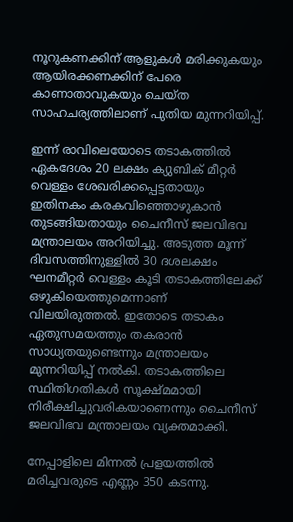നൂറുകണക്കിന് ആളുകൾ മരിക്കുകയും ആയിരക്കണക്കിന് പേരെ കാണാതാവുകയും ചെയ്ത സാഹചര്യത്തിലാണ് പുതിയ മുന്നറിയിപ്പ്.

ഇന്ന് രാവിലെയോടെ തടാകത്തിൽ ഏകദേശം 20 ലക്ഷം ക്യുബിക് മീറ്റർ വെള്ളം ശേഖരിക്കപ്പെട്ടതായും ഇതിനകം കരകവിഞ്ഞൊഴുകാൻ തുടങ്ങിയതായും ചൈനീസ് ജലവിഭവ മന്ത്രാലയം അറിയിച്ചു. അടുത്ത മൂന്ന് ദിവസത്തിനുള്ളിൽ 30 ദശലക്ഷം ഘനമീറ്റർ വെള്ളം കൂടി തടാകത്തിലേക്ക് ഒഴുകിയെത്തുമെന്നാണ് വിലയിരുത്തൽ. ഇതോടെ തടാകം ഏതുസമയത്തും തകരാൻ സാധ്യതയുണ്ടെന്നും മന്ത്രാലയം മുന്നറിയിപ്പ് നൽകി. തടാകത്തിലെ സ്ഥിതിഗതികൾ സൂക്ഷ്മമായി നിരീക്ഷിച്ചുവരികയാണെന്നും ചൈനീസ് ജലവിഭവ മന്ത്രാലയം വ്യക്തമാക്കി.

നേപ്പാളിലെ മിന്നൽ പ്രളയത്തിൽ മരിച്ചവരുടെ എണ്ണം 350 കടന്നു.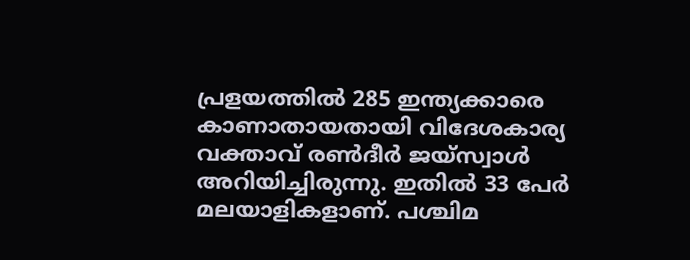പ്രളയത്തിൽ 285 ഇന്ത്യക്കാരെ കാണാതായതായി വിദേശകാര്യ വക്താവ് രൺദീർ ജയ്സ്വാൾ അറിയിച്ചിരുന്നു. ഇതിൽ 33 പേർ മലയാളികളാണ്. പശ്ചിമ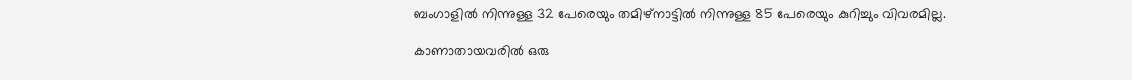ബംഗാളിൽ നിന്നുള്ള 32 പേരെയും തമിഴ്നാട്ടിൽ നിന്നുള്ള 85 പേരെയും കുറിച്ചും വിവരമില്ല.

കാണാതായവരിൽ ഒരു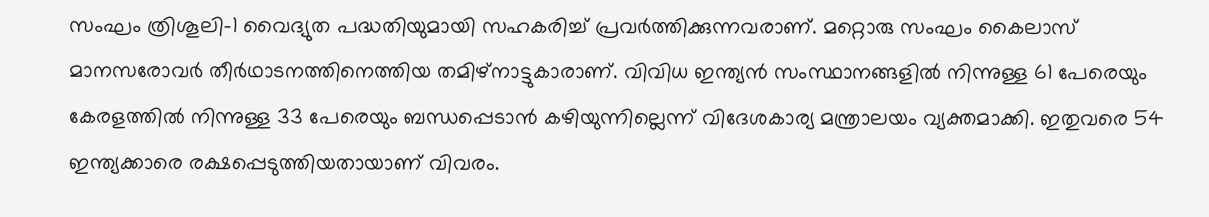സംഘം ത്രിശൂലി–1 വൈദ്യുത പദ്ധതിയുമായി സഹകരിച്ച് പ്രവർത്തിക്കുന്നവരാണ്. മറ്റൊരു സംഘം കൈലാസ് മാനസരോവർ തീർഥാടനത്തിനെത്തിയ തമിഴ്നാട്ടുകാരാണ്. വിവിധ ഇന്ത്യൻ സംസ്ഥാനങ്ങളിൽ നിന്നുള്ള 61 പേരെയും കേരളത്തിൽ നിന്നുള്ള 33 പേരെയും ബന്ധപ്പെടാൻ കഴിയുന്നില്ലെന്ന് വിദേശകാര്യ മന്ത്രാലയം വ്യക്തമാക്കി. ഇതുവരെ 54 ഇന്ത്യക്കാരെ രക്ഷപ്പെടുത്തിയതായാണ് വിവരം.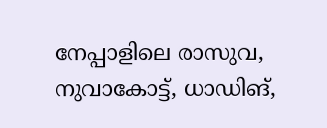നേപ്പാളിലെ രാസുവ, നുവാകോട്ട്, ധാഡിങ്,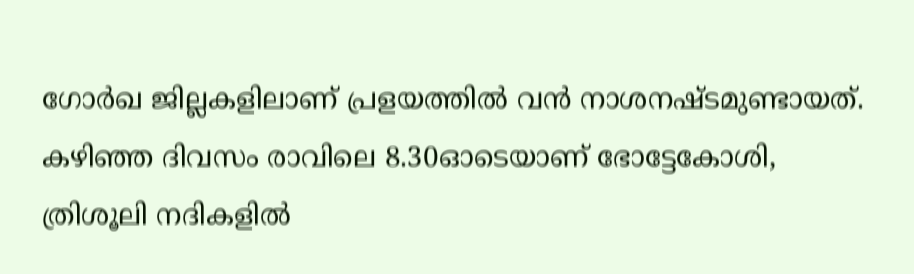ഗോർഖ ജില്ലകളിലാണ് പ്രളയത്തിൽ വൻ നാശനഷ്ടമുണ്ടായത്. കഴിഞ്ഞ ദിവസം രാവിലെ 8.30ഓടെയാണ് ഭോട്ടേകോശി, ത്രിശൂലി നദികളിൽ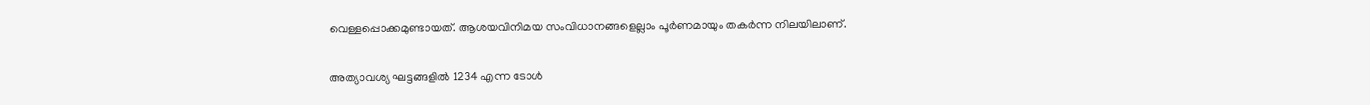വെള്ളപ്പൊക്കമുണ്ടായത്. ആശയവിനിമയ സംവിധാനങ്ങളെല്ലാം പൂർണമായും തകർന്ന നിലയിലാണ്.

അത്യാവശ്യ ഘട്ടങ്ങളിൽ 1234 എന്ന ടോൾ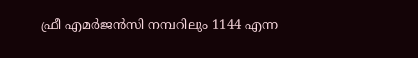ഫ്രീ എമർജൻസി നമ്പറിലും 1144 എന്ന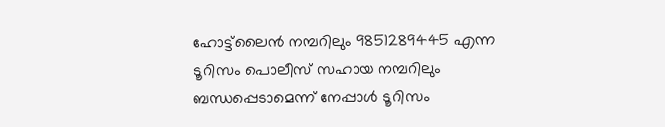ഹോട്ട്‌ലൈൻ നമ്പറിലും 9851289445 എന്ന ടൂറിസം പൊലീസ് സഹായ നമ്പറിലും ബന്ധപ്പെടാമെന്ന് നേപ്പാൾ ടൂറിസം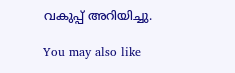വകുപ്പ് അറിയിച്ചു.

You may also like